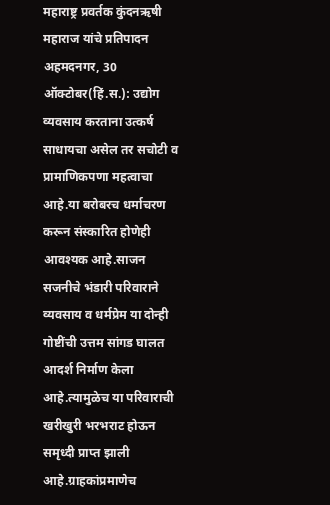महाराष्ट्र प्रवर्तक कुंदनऋषी महाराज यांचे प्रतिपादन
अहमदनगर, 30 ऑक्टोबर(हिं.स.): उद्योग व्यवसाय करताना उत्कर्ष साधायचा असेल तर सचोटी व प्रामाणिकपणा महत्वाचा आहे.या बरोबरच धर्माचरण करून संस्कारित होणेही आवश्यक आहे.साजन सजनीचे भंडारी परिवाराने व्यवसाय व धर्मप्रेम या दोन्ही गोष्टींची उत्तम सांगड घालत आदर्श निर्माण केला आहे.त्यामुळेच या परिवाराची खरीखुरी भरभराट होऊन समृध्दी प्राप्त झाली आहे.ग्राहकांप्रमाणेच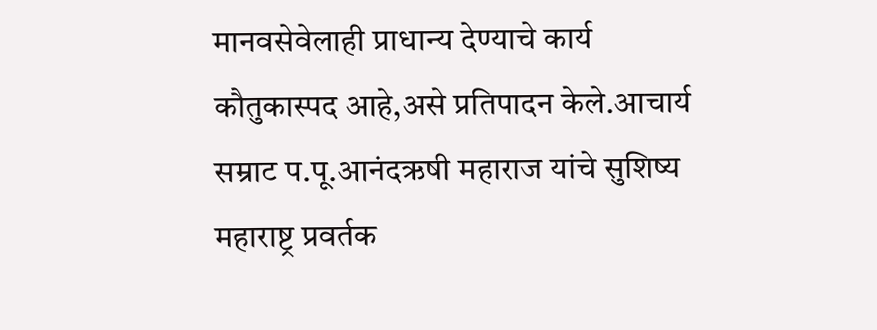मानवसेवेलाही प्राधान्य देण्याचे कार्य कौतुकास्पद आहे,असे प्रतिपादन केले.आचार्य सम्राट प.पू.आनंदऋषी महाराज यांचे सुशिष्य महाराष्ट्र प्रवर्तक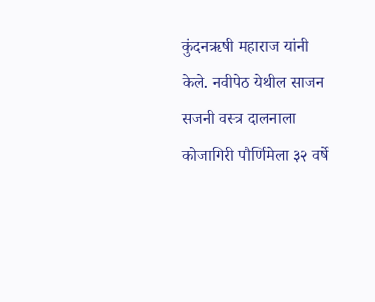कुंदनऋषी महाराज यांनी केले. नवीपेठ येथील साजन सजनी वस्त्र दालनाला कोजागिरी पौर्णिमेला ३२ वर्षे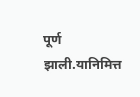पूर्ण झाली.यानिमित्त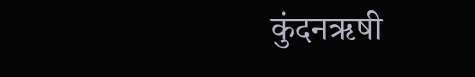कुंदनऋषी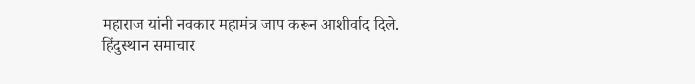महाराज यांनी नवकार महामंत्र जाप करून आशीर्वाद दिले.
हिंदुस्थान समाचार